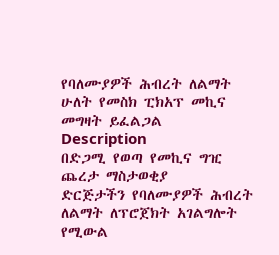የባለሙያዎች ሕብረት ለልማት ሁለት የመስክ ፒክአፕ መኪና መግዛት ይፈልጋል
Description
በድጋሚ የወጣ የመኪና ግዢ ጨረታ ማስታወቂያ
ድርጅታችን የባለሙያዎች ሕብረት ለልማት ለፕሮጀክት አገልግሎት የሚውል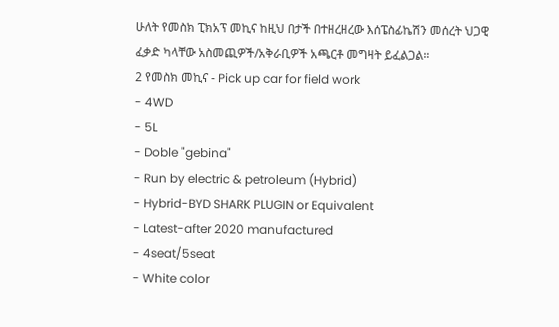ሁለት የመስክ ፒክአፕ መኪና ከዚህ በታች በተዘረዘረው እሰፔስፊኬሽን መሰረት ህጋዊ ፈቃድ ካላቸው አስመጪዎች/አቅራቢዎች አጫርቶ መግዛት ይፈልጋል።
2 የመስክ መኪና - Pick up car for field work
- 4WD
- 5L
- Doble "gebina"
- Run by electric & petroleum (Hybrid)
- Hybrid-BYD SHARK PLUGIN or Equivalent
- Latest-after 2020 manufactured
- 4seat/5seat
- White color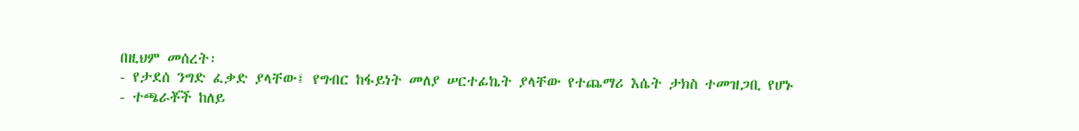በዚህም መሰረት፡
- የታደሰ ንግድ ፈቃድ ያላቸው፤ የግብር ከፋይነት መለያ ሠርተፊኬት ያላቸው የተጨማሪ እሴት ታክስ ተመዝጋቢ የሆኑ
- ተጫራቾች ከለይ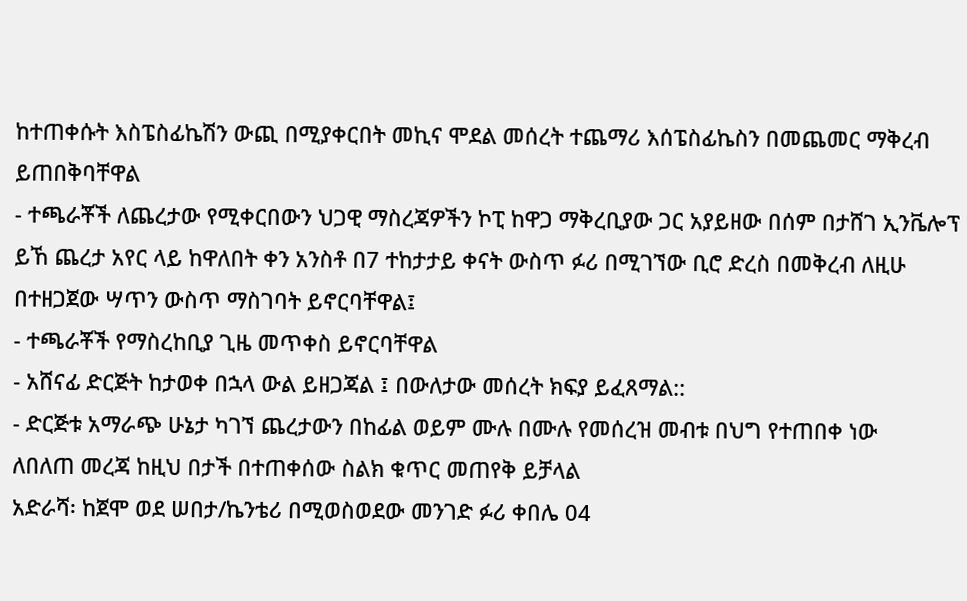ከተጠቀሱት እስፔስፊኬሽን ውጪ በሚያቀርበት መኪና ሞደል መሰረት ተጨማሪ እሰፔስፊኬስን በመጨመር ማቅረብ ይጠበቅባቸዋል
- ተጫራቾች ለጨረታው የሚቀርበውን ህጋዊ ማስረጃዎችን ኮፒ ከዋጋ ማቅረቢያው ጋር አያይዘው በሰም በታሸገ ኢንቬሎፕ ይኸ ጨረታ አየር ላይ ከዋለበት ቀን አንስቶ በ7 ተከታታይ ቀናት ውስጥ ፉሪ በሚገኘው ቢሮ ድረስ በመቅረብ ለዚሁ በተዘጋጀው ሣጥን ውስጥ ማስገባት ይኖርባቸዋል፤
- ተጫራቾች የማስረከቢያ ጊዜ መጥቀስ ይኖርባቸዋል
- አሸናፊ ድርጅት ከታወቀ በኋላ ውል ይዘጋጃል ፤ በውለታው መሰረት ክፍያ ይፈጸማል::
- ድርጅቱ አማራጭ ሁኔታ ካገኘ ጨረታውን በከፊል ወይም ሙሉ በሙሉ የመሰረዝ መብቱ በህግ የተጠበቀ ነው
ለበለጠ መረጃ ከዚህ በታች በተጠቀሰው ስልክ ቁጥር መጠየቅ ይቻላል
አድራሻ፡ ከጀሞ ወደ ሠበታ/ኬንቴሪ በሚወስወደው መንገድ ፉሪ ቀበሌ 04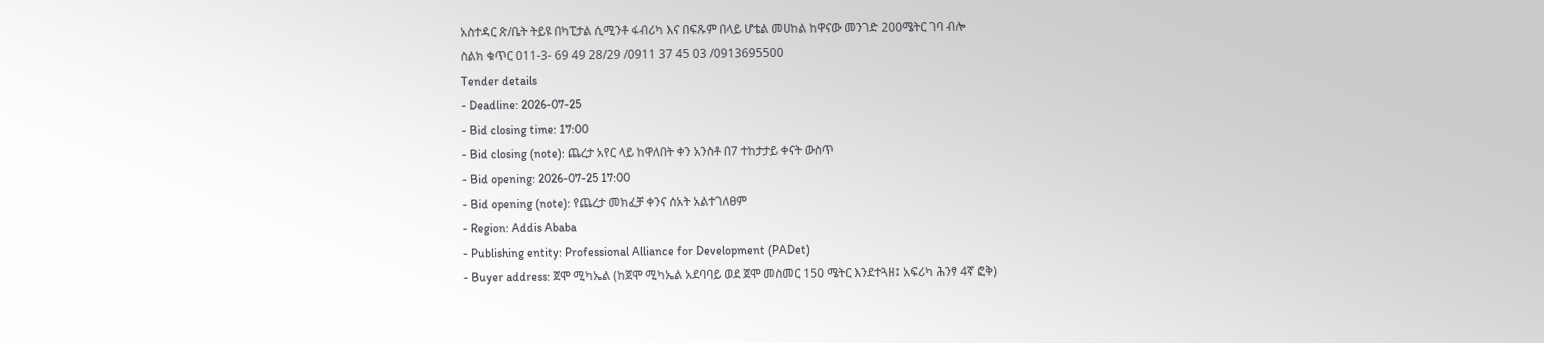አስተዳር ጽ/ቤት ትይዩ በካፒታል ሲሚንቶ ፋብሪካ እና በፍጹም በላይ ሆቴል መሀከል ከዋናው መንገድ 200ሜትር ገባ ብሎ
ስልክ ቁጥር 011-3- 69 49 28/29 /0911 37 45 03 /0913695500
Tender details
- Deadline: 2026-07-25
- Bid closing time: 17:00
- Bid closing (note): ጨረታ አየር ላይ ከዋለበት ቀን አንስቶ በ7 ተከታታይ ቀናት ውስጥ
- Bid opening: 2026-07-25 17:00
- Bid opening (note): የጨረታ መክፈቻ ቀንና ሰአት አልተገለፀም
- Region: Addis Ababa
- Publishing entity: Professional Alliance for Development (PADet)
- Buyer address: ጀሞ ሚካኤል (ከጀሞ ሚካኤል አደባባይ ወደ ጀሞ መስመር 150 ሜትር እንደተጓዘ፤ አፍሪካ ሕንፃ 4ኛ ፎቅ)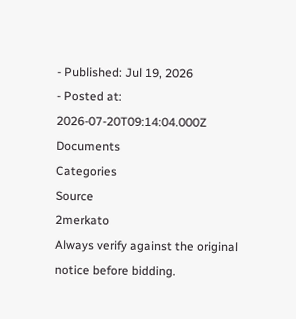- Published: Jul 19, 2026
- Posted at: 2026-07-20T09:14:04.000Z
Documents
Categories
Source
2merkato
Always verify against the original notice before bidding.